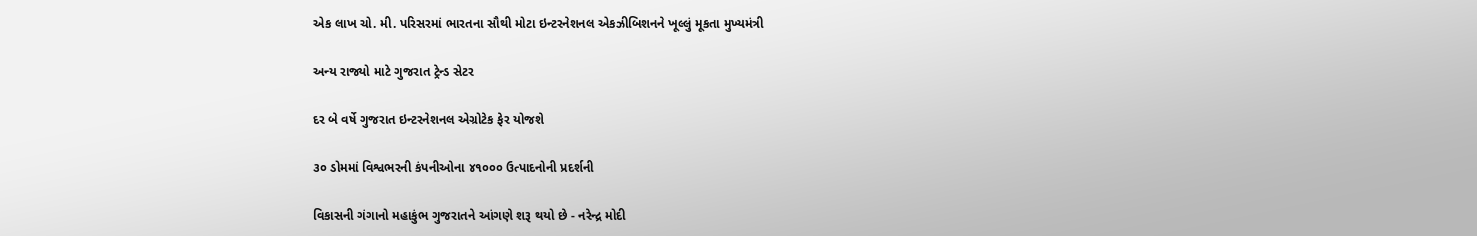એક લાખ ચો. મી. પરિસરમાં ભારતના સૌથી મોટા ઇન્ટરનેશનલ એકઝીબિશનને ખૂલ્લું મૂકતા મુખ્યમંત્રી

અન્ય રાજ્યો માટે ગુજરાત ટ્રેન્ડ સેટર

દર બે વર્ષે ગુજરાત ઇન્ટરનેશનલ એગ્રોટેક ફેર યોજશે

૩૦ ડોમમાં વિશ્વભરની કંપનીઓના ૪૧૦૦૦ ઉત્પાદનોની પ્રદર્શની

વિકાસની ગંગાનો મહાકુંભ ગુજરાતને આંગણે શરૂ થયો છે - નરેન્દ્ર મોદી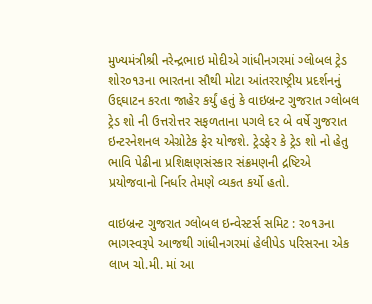મુખ્યમંત્રીશ્રી નરેન્દ્રભાઇ મોદીએ ગાંધીનગરમાં ગ્લોબલ ટ્રેડ શોર૦૧૩ના ભારતના સૌથી મોટા આંતરરાષ્ટ્રીય પ્રદર્શનનું ઉદ્દઘાટન કરતા જાહેર કર્યું હતું કે વાઇબ્રન્ટ ગુજરાત ગ્લોબલ ટ્રેડ શો ની ઉત્તરોત્તર સફળતાના પગલે દર બે વર્ષે ગુજરાત ઇન્ટરનેશનલ એગ્રોટેક ફેર યોજશે. ટ્રેડફેર કે ટ્રેડ શો નો હેતુ ભાવિ પેઢીના પ્રશિક્ષણસંસ્કાર સંક્રમણની દ્રષ્ટિએ પ્રયોજવાનો નિર્ધાર તેમણે વ્યકત કર્યો હતો.

વાઇબ્રન્ટ ગુજરાત ગ્લોબલ ઇન્વેસ્ટર્સ સમિટ : ર૦૧૩ના ભાગસ્વરૂપે આજથી ગાંધીનગરમાં હેલીપેડ પરિસરના એક લાખ ચો.મી. માં આ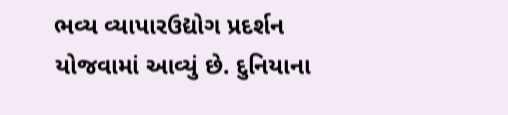ભવ્ય વ્યાપારઉદ્યોગ પ્રદર્શન યોજવામાં આવ્યું છે. દુનિયાના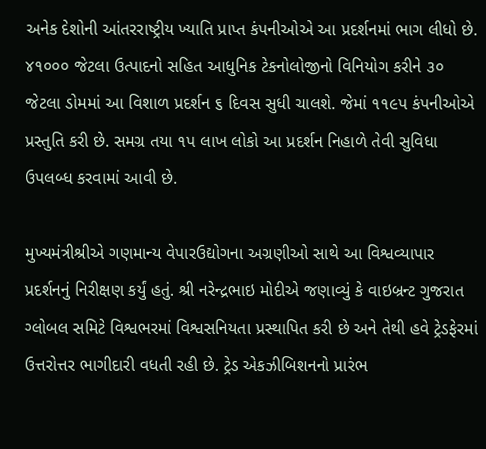અનેક દેશોની આંતરરાષ્ટ્રીય ખ્યાતિ પ્રાપ્ત કંપનીઓએ આ પ્રદર્શનમાં ભાગ લીધો છે. ૪૧૦૦૦ જેટલા ઉત્પાદનો સહિત આધુનિક ટેકનોલોજીનો વિનિયોગ કરીને ૩૦ જેટલા ડોમમાં આ વિશાળ પ્રદર્શન ૬ દિવસ સુધી ચાલશે. જેમાં ૧૧૯પ કંપનીઓએ પ્રસ્તુતિ કરી છે. સમગ્ર તયા ૧પ લાખ લોકો આ પ્રદર્શન નિહાળે તેવી સુવિધા ઉપલબ્ધ કરવામાં આવી છે.

મુખ્યમંત્રીશ્રીએ ગણમાન્ય વેપારઉદ્યોગના અગ્રણીઓ સાથે આ વિશ્વવ્યાપાર પ્રદર્શનનું નિરીક્ષણ કર્યું હતું. શ્રી નરેન્દ્રભાઇ મોદીએ જણાવ્યું કે વાઇબ્રન્ટ ગુજરાત ગ્લોબલ સમિટે વિશ્વભરમાં વિશ્વસનિયતા પ્રસ્થાપિત કરી છે અને તેથી હવે ટ્રેડફેરમાં ઉત્તરોત્તર ભાગીદારી વધતી રહી છે. ટ્રેડ એકઝીબિશનનો પ્રારંભ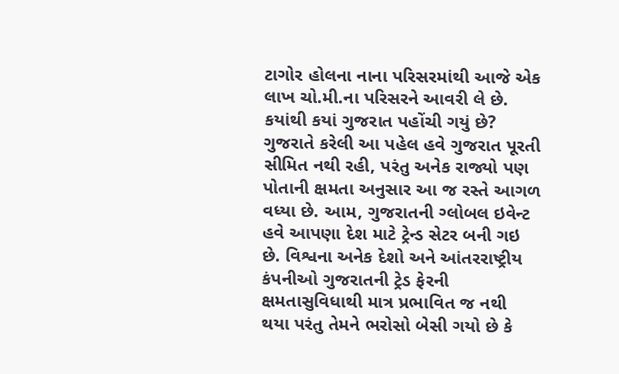ટાગોર હોલના નાના પરિસરમાંથી આજે એક લાખ ચો.મી.ના પરિસરને આવરી લે છે. કયાંથી કયાં ગુજરાત પહોંચી ગયું છે? ગુજરાતે કરેલી આ પહેલ હવે ગુજરાત પૂરતી સીમિત નથી રહી, પરંતુ અનેક રાજ્યો પણ પોતાની ક્ષમતા અનુસાર આ જ રસ્તે આગળ વધ્યા છે. આમ, ગુજરાતની ગ્લોબલ ઇવેન્ટ હવે આપણા દેશ માટે ટ્રેન્ડ સેટર બની ગઇ છે. વિશ્વના અનેક દેશો અને આંતરરાષ્ટ્રીય કંપનીઓ ગુજરાતની ટ્રેડ ફેરની ક્ષમતાસુવિધાથી માત્ર પ્રભાવિત જ નથી થયા પરંતુ તેમને ભરોસો બેસી ગયો છે કે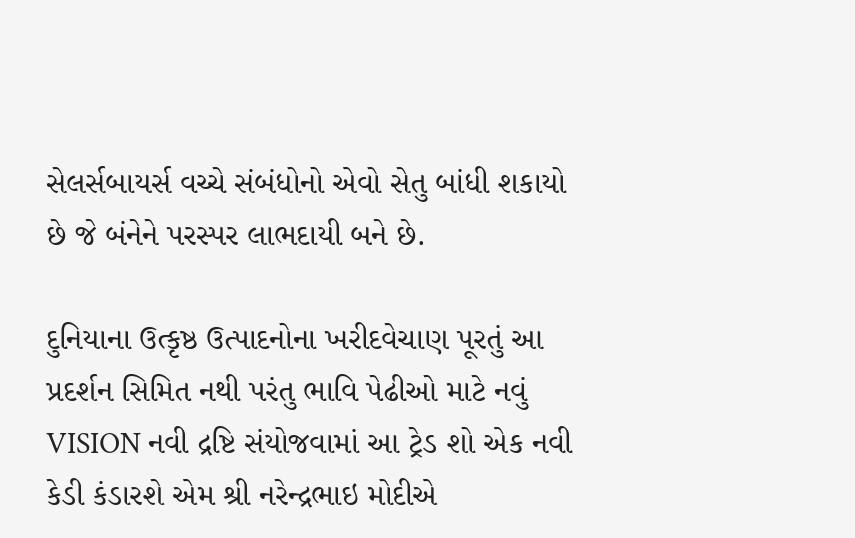સેલર્સબાયર્સ વચ્ચે સંબંધોનો એવો સેતુ બાંધી શકાયો છે જે બંનેને પરસ્પર લાભદાયી બને છે.

દુનિયાના ઉત્કૃષ્ઠ ઉત્પાદનોના ખરીદવેચાણ પૂરતું આ પ્રદર્શન સિમિત નથી પરંતુ ભાવિ પેઢીઓ માટે નવું VISION નવી દ્રષ્ટિ સંયોજવામાં આ ટ્રેડ શો એક નવી કેડી કંડારશે એમ શ્રી નરેન્દ્રભાઇ મોદીએ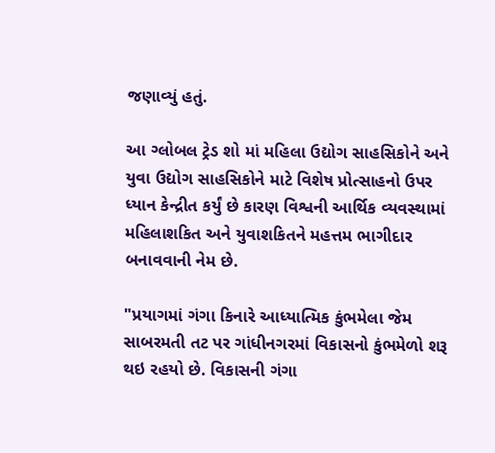જણાવ્યું હતું.

આ ગ્લોબલ ટ્રેડ શો માં મહિલા ઉદ્યોગ સાહસિકોને અને યુવા ઉદ્યોગ સાહસિકોને માટે વિશેષ પ્રોત્સાહનો ઉપર ધ્યાન કેન્દ્રીત કર્યું છે કારણ વિશ્વની આર્થિક વ્યવસ્થામાં મહિલાશકિત અને યુવાશકિતને મહત્તમ ભાગીદાર બનાવવાની નેમ છે.

"પ્રયાગમાં ગંગા કિનારે આધ્યાત્મિક કુંભમેલા જેમ સાબરમતી તટ પર ગાંધીનગરમાં વિકાસનો કુંભમેળો શરૂ થઇ રહયો છે. વિકાસની ગંગા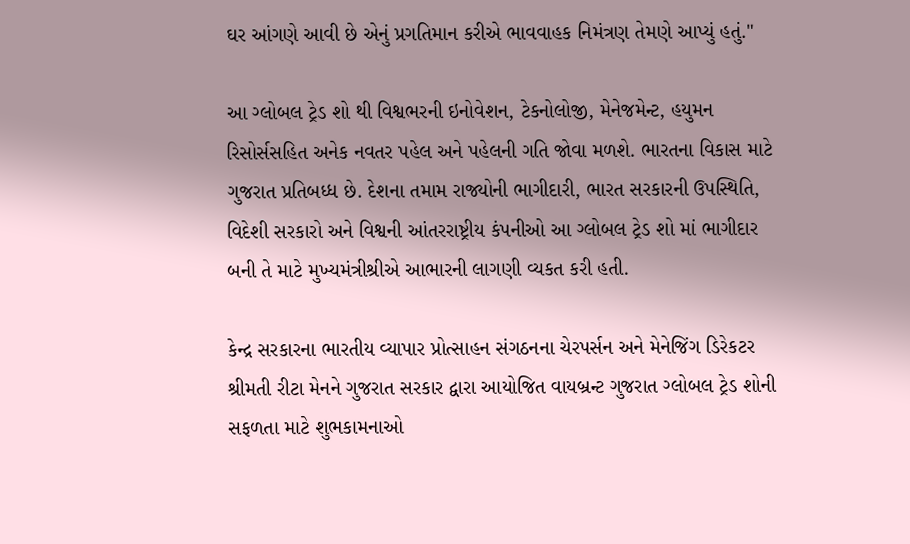ઘર આંગણે આવી છે એનું પ્રગતિમાન કરીએ ભાવવાહક નિમંત્રણ તેમણે આપ્યું હતું."

આ ગ્લોબલ ટ્રેડ શો થી વિશ્વભરની ઇનોવેશન, ટેકનોલોજી, મેનેજમેન્ટ, હયુમન રિસોર્સસહિત અનેક નવતર પહેલ અને પહેલની ગતિ જોવા મળશે. ભારતના વિકાસ માટે ગુજરાત પ્રતિબધ્ધ છે. દેશના તમામ રાજ્યોની ભાગીદારી, ભારત સરકારની ઉપસ્થિતિ, વિદેશી સરકારો અને વિશ્વની આંતરરાષ્ટ્રીય કંપનીઓ આ ગ્લોબલ ટ્રેડ શો માં ભાગીદાર બની તે માટે મુખ્યમંત્રીશ્રીએ આભારની લાગણી વ્યકત કરી હતી.

કેન્દ્ર સરકારના ભારતીય વ્યાપાર પ્રોત્સાહન સંગઠનના ચેરપર્સન અને મેનેજિંગ ડિરેકટર શ્રીમતી રીટા મેનને ગુજરાત સરકાર દ્વારા આયોજિત વાયબ્રન્ટ ગુજરાત ગ્લોબલ ટ્રેડ શોની સફળતા માટે શુભકામનાઓ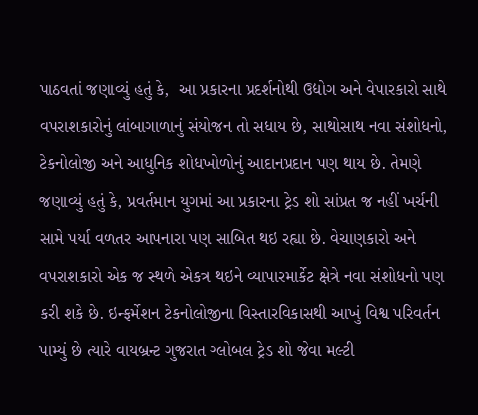પાઠવતાં જણાવ્યું હતું કે,  આ પ્રકારના પ્રદર્શનોથી ઉદ્યોગ અને વેપારકારો સાથે વપરાશકારોનું લાંબાગાળાનું સંયોજન તો સધાય છે, સાથોસાથ નવા સંશોધનો, ટેકનોલોજી અને આધુનિક શોધખોળોનું આદાનપ્રદાન પણ થાય છે. તેમણે જણાવ્યું હતું કે, પ્રવર્તમાન યુગમાં આ પ્રકારના ટ્રેડ શો સાંપ્રત જ નહીં ખર્ચની સામે પર્યા વળતર આપનારા પણ સાબિત થઇ રહ્યા છે. વેચાણકારો અને વપરાશકારો એક જ સ્થળે એકત્ર થઇને વ્યાપારમાર્કેટ ક્ષેત્રે નવા સંશોધનો પણ કરી શકે છે. ઇન્ફર્મેશન ટેકનોલોજીના વિસ્તારવિકાસથી આખું વિશ્વ પરિવર્તન પામ્યું છે ત્યારે વાયબ્રન્ટ ગુજરાત ગ્લોબલ ટ્રેડ શો જેવા મલ્ટી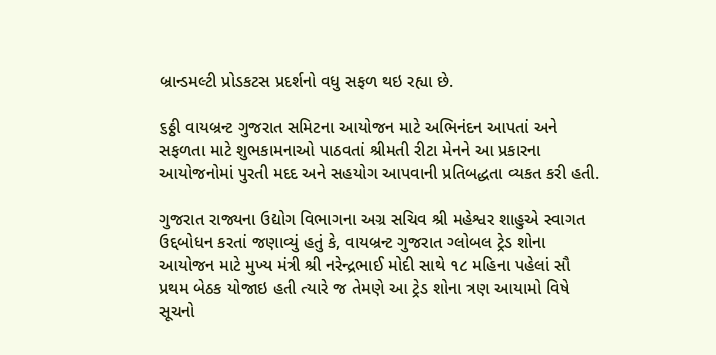બ્રાન્ડમલ્ટી પ્રોડકટસ પ્રદર્શનો વધુ સફળ થઇ રહ્યા છે.

૬ઠ્ઠી વાયબ્રન્ટ ગુજરાત સમિટના આયોજન માટે અભિનંદન આપતાં અને સફળતા માટે શુભકામનાઓ પાઠવતાં શ્રીમતી રીટા મેનને આ પ્રકારના આયોજનોમાં પુરતી મદદ અને સહયોગ આપવાની પ્રતિબદ્ધતા વ્યકત કરી હતી.

ગુજરાત રાજ્યના ઉદ્યોગ વિભાગના અગ્ર સચિવ શ્રી મહેશ્વર શાહુએ સ્વાગત ઉદ્દબોધન કરતાં જણાવ્યું હતું કે, વાયબ્રન્ટ ગુજરાત ગ્લોબલ ટ્રેડ શોના આયોજન માટે મુખ્ય મંત્રી શ્રી નરેન્દ્રભાઈ મોદી સાથે ૧૮ મહિના પહેલાં સૌ પ્રથમ બેઠક યોજાઇ હતી ત્યારે જ તેમણે આ ટ્રેડ શોના ત્રણ આયામો વિષે સૂચનો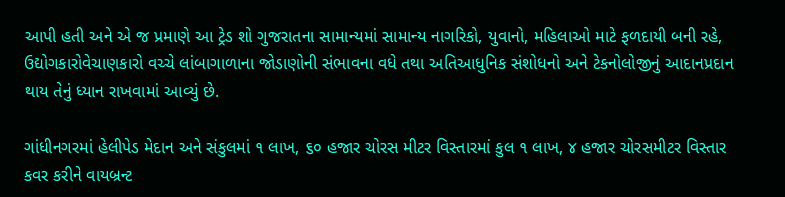આપી હતી અને એ જ પ્રમાણે આ ટ્રેડ શો ગુજરાતના સામાન્યમાં સામાન્ય નાગરિકો, યુવાનો, મહિલાઓ માટે ફળદાયી બની રહે, ઉદ્યોગકારોવેચાણકારો વચ્ચે લાંબાગાળાના જોડાણોની સંભાવના વધે તથા અતિઆધુનિક સંશોધનો અને ટેકનોલોજીનું આદાનપ્રદાન થાય તેનું ધ્યાન રાખવામાં આવ્યું છે.

ગાંધીનગરમાં હેલીપેડ મેદાન અને સંકુલમાં ૧ લાખ, ૬૦ હજાર ચોરસ મીટર વિસ્તારમાં કુલ ૧ લાખ, ૪ હજાર ચોરસમીટર વિસ્તાર કવર કરીને વાયબ્રન્ટ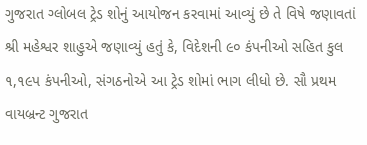ગુજરાત ગ્લોબલ ટ્રેડ શોનું આયોજન કરવામાં આવ્યું છે તે વિષે જણાવતાં શ્રી મહેશ્વર શાહુએ જણાવ્યું હતું કે, વિદેશની ૯૦ કંપનીઓ સહિત કુલ ૧,૧૯પ કંપનીઓ, સંગઠનોએ આ ટ્રેડ શોમાં ભાગ લીધો છે. સૌ પ્રથમ વાયબ્રન્ટ ગુજરાત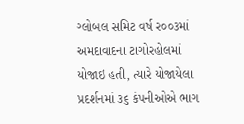ગ્લોબલ સમિટ વર્ષ ર૦૦૩માં અમદાવાદના ટાગોરહોલમાં યોજાઇ હતી, ત્યારે યોજાયેલા પ્રદર્શનમાં ૩૬ કંપનીઓએ ભાગ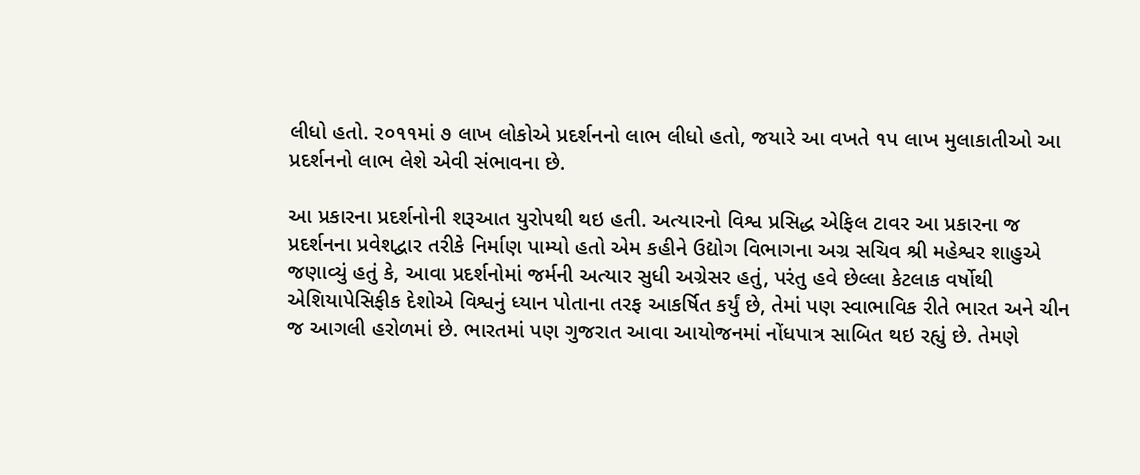લીધો હતો. ર૦૧૧માં ૭ લાખ લોકોએ પ્રદર્શનનો લાભ લીધો હતો, જયારે આ વખતે ૧પ લાખ મુલાકાતીઓ આ પ્રદર્શનનો લાભ લેશે એવી સંભાવના છે.

આ પ્રકારના પ્રદર્શનોની શરૂઆત યુરોપથી થઇ હતી. અત્યારનો વિશ્વ પ્રસિદ્ધ એફિલ ટાવર આ પ્રકારના જ પ્રદર્શનના પ્રવેશદ્વાર તરીકે નિર્માણ પામ્યો હતો એમ કહીને ઉદ્યોગ વિભાગના અગ્ર સચિવ શ્રી મહેશ્વર શાહુએ જણાવ્યું હતું કે, આવા પ્રદર્શનોમાં જર્મની અત્યાર સુધી અગ્રેસર હતું, પરંતુ હવે છેલ્લા કેટલાક વર્ષોથી એશિયાપેસિફીક દેશોએ વિશ્વનું ધ્યાન પોતાના તરફ આકર્ષિત કર્યું છે, તેમાં પણ સ્વાભાવિક રીતે ભારત અને ચીન જ આગલી હરોળમાં છે. ભારતમાં પણ ગુજરાત આવા આયોજનમાં નોંધપાત્ર સાબિત થઇ રહ્યું છે. તેમણે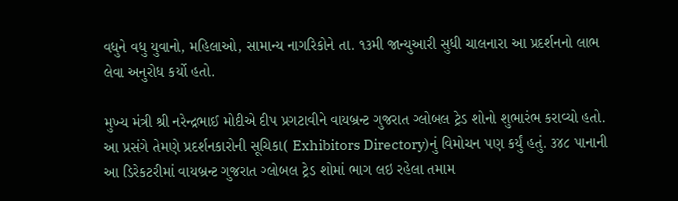વધુને વધુ યુવાનો, મહિલાઓ, સામાન્ય નાગરિકોને તા. ૧૩મી જાન્યુઆરી સુધી ચાલનારા આ પ્રદર્શનનો લાભ લેવા અનુરોધ કર્યો હતો.

મુખ્ય મંત્રી શ્રી નરેન્દ્રભાઈ મોદીએ દીપ પ્રગટાવીને વાયબ્રન્ટ ગુજરાત ગ્લોબલ ટ્રેડ શોનો શુભારંભ કરાવ્યો હતો. આ પ્રસંગે તેમણે પ્રદર્શનકારોની સૂચિકા( Exhibitors Directory)નું વિમોચન પણ કર્યું હતું. ૩૪૮ પાનાની આ ડિરેકટરીમાં વાયબ્રન્ટ ગુજરાત ગ્લોબલ ટ્રેડ શોમાં ભાગ લઇ રહેલા તમામ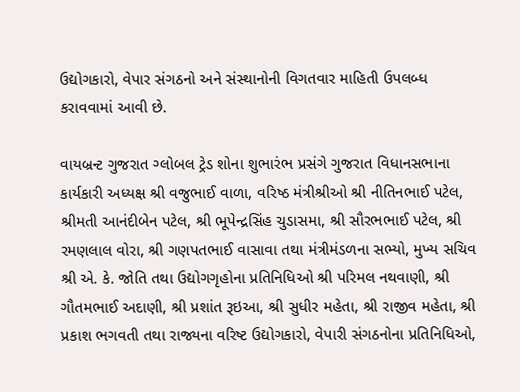ઉદ્યોગકારો, વેપાર સંગઠનો અને સંસ્થાનોની વિગતવાર માહિતી ઉપલબ્ધ કરાવવામાં આવી છે.

વાયબ્રન્ટ ગુજરાત ગ્લોબલ ટ્રેડ શોના શુભારંભ પ્રસંગે ગુજરાત વિધાનસભાના કાર્યકારી અધ્યક્ષ શ્રી વજુભાઈ વાળા, વરિષ્ઠ મંત્રીશ્રીઓ શ્રી નીતિનભાઈ પટેલ, શ્રીમતી આનંદીબેન પટેલ, શ્રી ભૂપેન્દ્રસિંહ ચુડાસમા, શ્રી સૌરભભાઈ પટેલ, શ્રી રમણલાલ વોરા, શ્રી ગણપતભાઈ વાસાવા તથા મંત્રીમંડળના સભ્યો, મુખ્ય સચિવ શ્રી એ. કે. જોતિ તથા ઉદ્યોગગૃહોના પ્રતિનિધિઓ શ્રી પરિમલ નથવાણી, શ્રી ગૌતમભાઈ અદાણી, શ્રી પ્રશાંત રૂઇઆ, શ્રી સુધીર મહેતા, શ્રી રાજીવ મહેતા, શ્રી પ્રકાશ ભગવતી તથા રાજ્યના વરિષ્ટ ઉદ્યોગકારો, વેપારી સંગઠનોના પ્રતિનિધિઓ,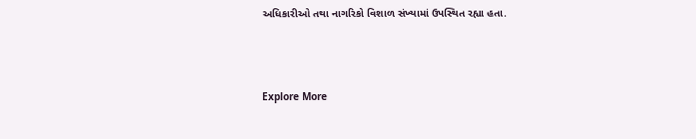અધિકારીઓ તથા નાગરિકો વિશાળ સંખ્યામાં ઉપસ્થિત રહ્યા હતા.



Explore More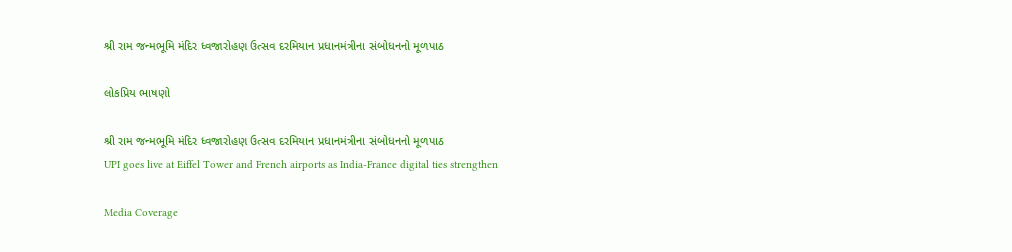શ્રી રામ જન્મભૂમિ મંદિર ધ્વજારોહણ ઉત્સવ દરમિયાન પ્રધાનમંત્રીના સંબોધનનો મૂળપાઠ

લોકપ્રિય ભાષણો

શ્રી રામ જન્મભૂમિ મંદિર ધ્વજારોહણ ઉત્સવ દરમિયાન પ્રધાનમંત્રીના સંબોધનનો મૂળપાઠ
UPI goes live at Eiffel Tower and French airports as India-France digital ties strengthen

Media Coverage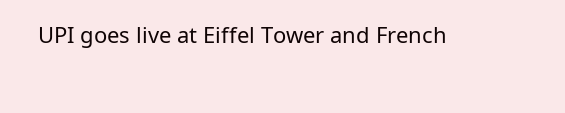UPI goes live at Eiffel Tower and French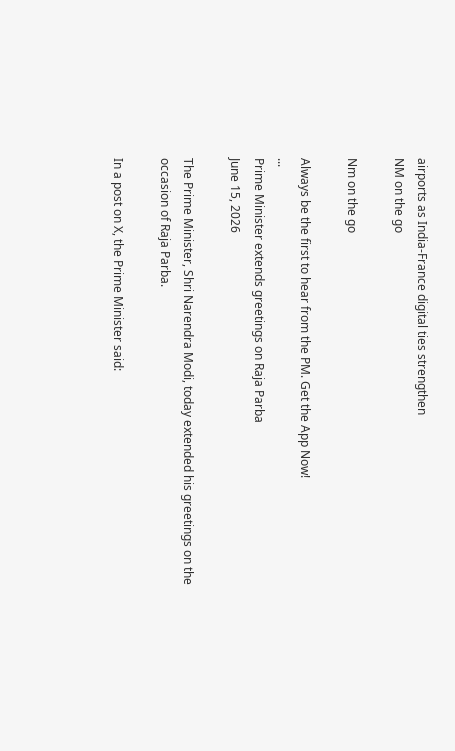airports as India-France digital ties strengthen
NM on the go

Nm on the go

Always be the first to hear from the PM. Get the App Now!
...
Prime Minister extends greetings on Raja Parba
June 15, 2026

The Prime Minister, Shri Narendra Modi, today extended his greetings on the occasion of Raja Parba.

In a post on X, the Prime Minister said: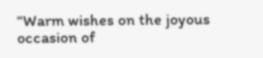“Warm wishes on the joyous occasion of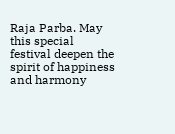Raja Parba. May this special festival deepen the spirit of happiness and harmony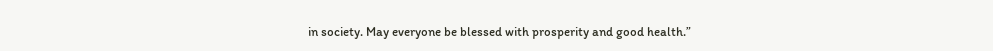in society. May everyone be blessed with prosperity and good health.”